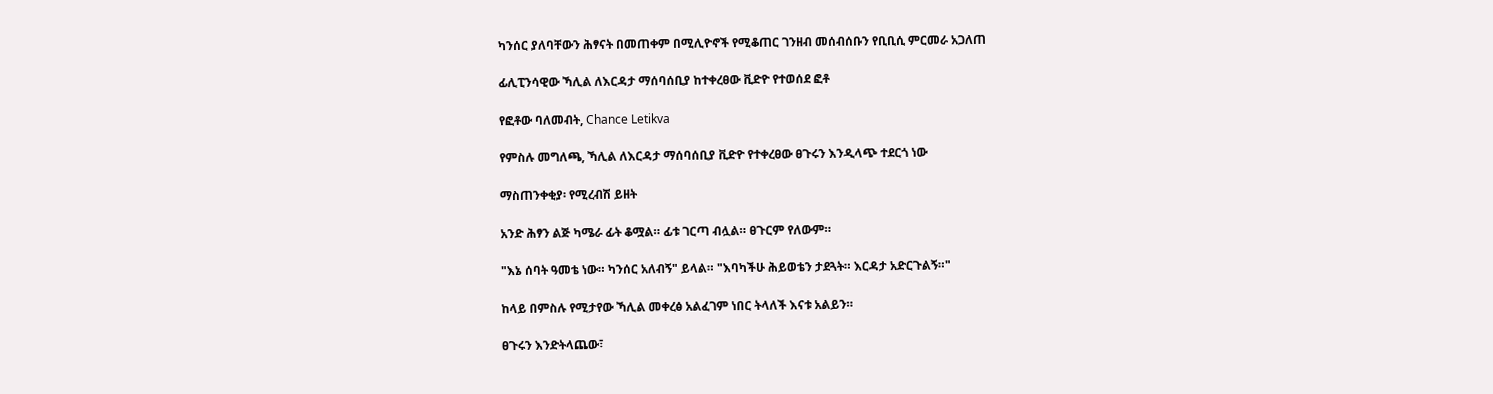ካንሰር ያለባቸውን ሕፃናት በመጠቀም በሚሊዮኖች የሚቆጠር ገንዘብ መሰብሰቡን የቢቢሲ ምርመራ አጋለጠ

ፊሊፒንሳዊው ኻሊል ለእርዳታ ማሰባሰቢያ ከተቀረፀው ቪድዮ የተወሰደ ፎቶ

የፎቶው ባለመብት, Chance Letikva

የምስሉ መግለጫ, ኻሊል ለእርዳታ ማሰባሰቢያ ቪድዮ የተቀረፀው ፀጉሩን እንዲላጭ ተደርጎ ነው

ማስጠንቀቂያ፡ የሚረብሽ ይዘት

አንድ ሕፃን ልጅ ካሜራ ፊት ቆሟል። ፊቱ ገርጣ ብሏል። ፀጉርም የለውም።

"እኔ ሰባት ዓመቴ ነው። ካንሰር አለብኝ" ይላል። "እባካችሁ ሕይወቴን ታደጓት። እርዳታ አድርጉልኝ።"

ከላይ በምስሉ የሚታየው ኻሊል መቀረፅ አልፈገም ነበር ትላለች እናቱ አልይን።

ፀጉሩን እንድትላጨው፣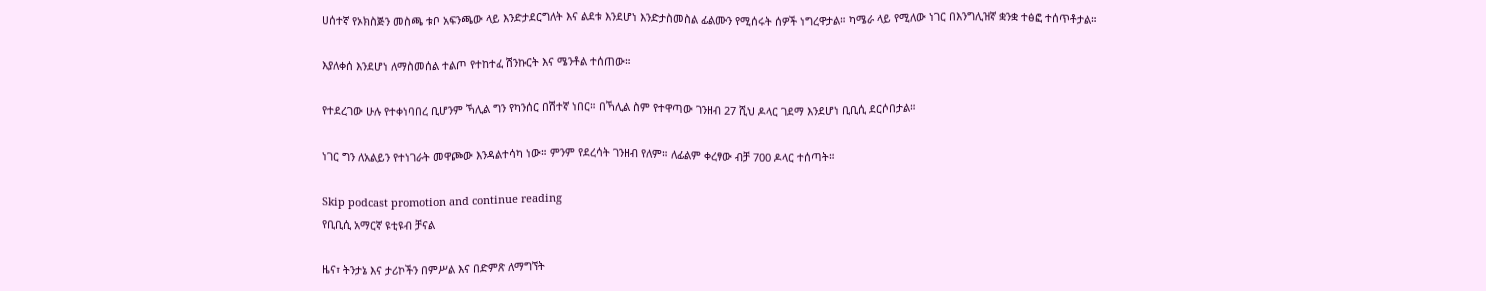ሀሰተኛ የኦክስጅን መስጫ ቱቦ አፍንጫው ላይ እንድታደርግለት እና ልደቱ እንደሆነ እንድታስመስል ፊልሙን የሚሰሩት ሰዎች ነግረዋታል። ካሜራ ላይ የሚለው ነገር በእንግሊዝኛ ቋንቋ ተፅፎ ተሰጥቶታል።

እያለቀሰ እንደሆነ ለማስመሰል ተልጦ የተከተፈ ሽንኩርት እና ሜንቶል ተሰጠው።

የተደረገው ሁሉ የተቀነባበረ ቢሆንም ኻሊል ግን የካንሰር በሽተኛ ነበር። በኻሊል ስም የተዋጣው ገንዘብ 27 ሺህ ዶላር ገደማ እንደሆነ ቢቢሲ ደርሶበታል።

ነገር ግን ለአልይን የተነገራት መዋጮው እንዳልተሳካ ነው። ምንም የደረሳት ገንዘብ የለም። ለፊልም ቀረፃው ብቻ 700 ዶላር ተሰጣት።

Skip podcast promotion and continue reading
የቢቢሲ አማርኛ ዩቲዩብ ቻናል

ዜና፣ ትንታኔ እና ታሪኮችን በምሥል እና በድምጽ ለማግኘት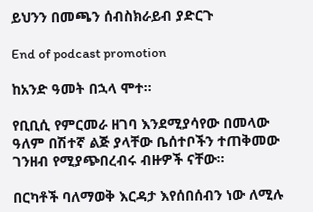ይህንን በመጫን ሰብስክራይብ ያድርጉ

End of podcast promotion

ከአንድ ዓመት በኋላ ሞተ።

የቢቢሲ የምርመራ ዘገባ እንደሚያሳየው በመላው ዓለም በሽተኛ ልጅ ያላቸው ቤሰተቦችን ተጠቅመው ገንዘብ የሚያጭበረብሩ ብዙዎች ናቸው።

በርካቶች ባለማወቅ እርዳታ እየሰበሰብን ነው ለሚሉ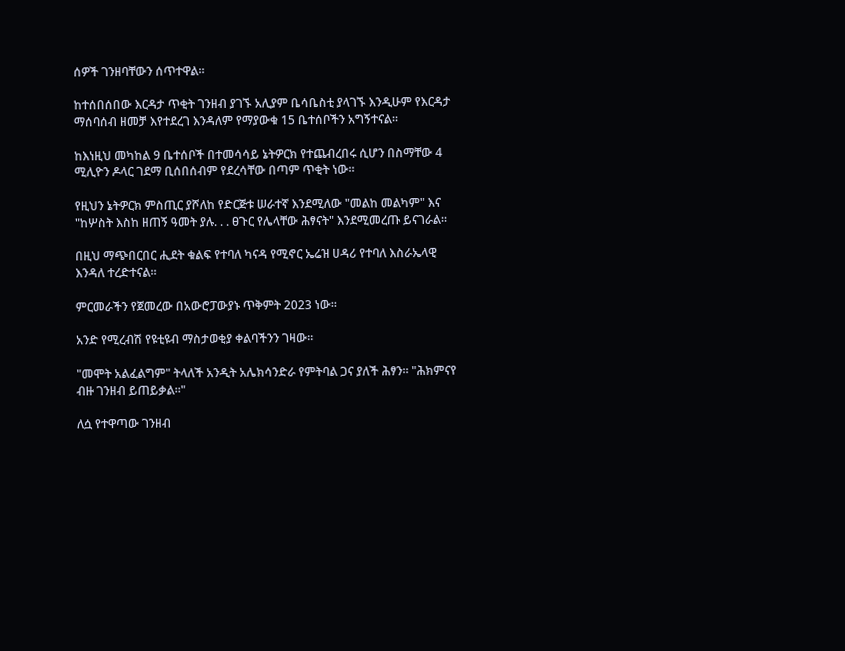ሰዎች ገንዘባቸውን ሰጥተዋል።

ከተሰበሰበው እርዳታ ጥቂት ገንዘብ ያገኙ አሊያም ቤሳቤስቲ ያላገኙ እንዲሁም የእርዳታ ማሰባሰብ ዘመቻ እየተደረገ እንዳለም የማያውቁ 15 ቤተሰቦችን አግኝተናል።

ከእነዚህ መካከል 9 ቤተሰቦች በተመሳሳይ ኔትዎርክ የተጨብረበሩ ሲሆን በስማቸው 4 ሚሊዮን ዶላር ገደማ ቢሰበሰብም የደረሳቸው በጣም ጥቂት ነው።

የዚህን ኔትዎርክ ምስጢር ያሾለከ የድርጅቱ ሠራተኛ እንደሚለው "መልከ መልካም" እና "ከሦስት እስከ ዘጠኝ ዓመት ያሉ. . . ፀጉር የሌላቸው ሕፃናት" እንደሚመረጡ ይናገራል።

በዚህ ማጭበርበር ሒደት ቁልፍ የተባለ ካናዳ የሚኖር ኤሬዝ ሀዳሪ የተባለ እስራኤላዊ እንዳለ ተረድተናል።

ምርመራችን የጀመረው በአውሮፓውያኑ ጥቅምት 2023 ነው።

አንድ የሚረብሽ የዩቲዩብ ማስታወቂያ ቀልባችንን ገዛው።

"መሞት አልፈልግም" ትላለች አንዲት አሌክሳንድራ የምትባል ጋና ያለች ሕፃን። "ሕክምናየ ብዙ ገንዘብ ይጠይቃል።"

ለሷ የተዋጣው ገንዘብ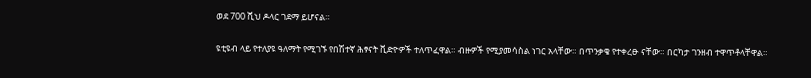ወደ 700 ሺህ ዶላር ገደማ ይሆናል።

ዩቲዩብ ላይ የተለያዩ ዓለማት የሚገኙ የበሽተኛ ሕፃናት ቪድዮዎች ተለጥፈዋል። ብዙዎች የሚያመሳስል ነገር አላቸው። በጥንቃቄ የተቀረፁ ናቸው። በርካታ ገንዘብ ተዋጥቶላቸዋል።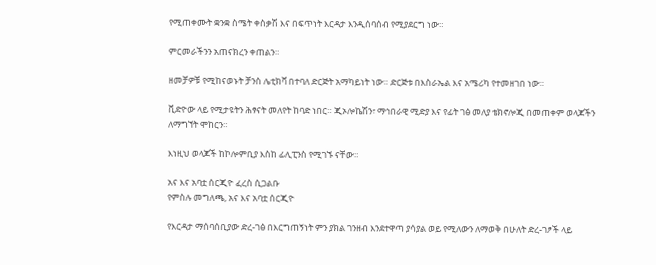የሚጠቀሙት ቋንቋ ስሜት ቀስቃሽ እና በፍጥነት እርዳታ እንዲሰባሰብ የሚያደርግ ነው።

ምርመራችንን አጠናክረን ቀጠልን።

ዘመቻዎቹ የሚከናወኑት ቻንስ ሌቲክቫ በተባለ ድርጅት አማካይነት ነው። ድርጅቱ በእስራኤል እና አሜሪካ የተመዘገበ ነው።

ቪድዮው ላይ የሚታዩትን ሕፃናት መለየት ከባድ ነበር። ጂኦሎኬሽን፣ ማኅበራዊ ሚድያ እና የፊት ገፅ መለያ ቴክኖሎጂ በመጠቀም ወላጆችን ለማግኘት ሞከርን።

እነዚህ ወላጆች ከኮሎምቢያ እስከ ፊሊፒንስ የሚገኙ ናቸው።

አና እና አባቷ ሰርጂዮ ፈረስ ሲጋልቡ
የምስሉ መግለጫ, አና እና አባቷ ሰርጂዮ

የእርዳታ ማሰባሰቢያው ድረ-ገፅ በእርግጠኝነት ምን ያክል ገንዘብ እንደተዋጣ ያሳያል ወይ የሚለውን ለማወቅ በሁለት ድረ-ገፆች ላይ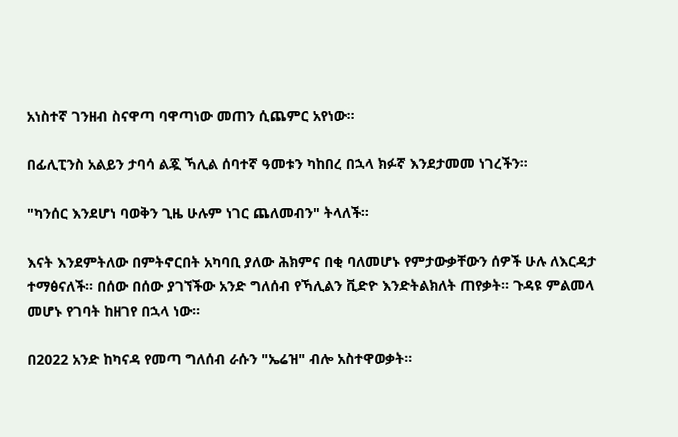አነስተኛ ገንዘብ ስናዋጣ ባዋጣነው መጠን ሲጨምር አየነው።

በፊሊፒንስ አልይን ታባሳ ልጇ ኻሊል ሰባተኛ ዓመቱን ካከበረ በኋላ ክፉኛ እንደታመመ ነገረችን።

"ካንሰር እንደሆነ ባወቅን ጊዜ ሁሉም ነገር ጨለመብን" ትላለች።

እናት እንደምትለው በምትኖርበት አካባቢ ያለው ሕክምና በቂ ባለመሆኑ የምታውቃቸውን ሰዎች ሁሉ ለእርዳታ ተማፅናለች። በሰው በሰው ያገኘችው አንድ ግለሰብ የኻሊልን ቪድዮ እንድትልክለት ጠየቃት። ጉዳዩ ምልመላ መሆኑ የገባት ከዘገየ በኋላ ነው።

በ2022 አንድ ከካናዳ የመጣ ግለሰብ ራሱን "ኤሬዝ" ብሎ አስተዋወቃት።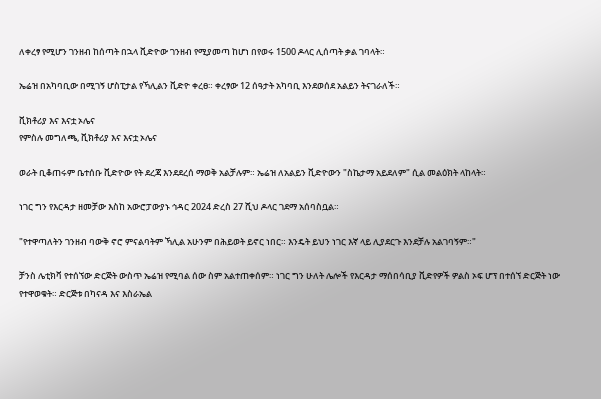ለቀረፃ የሚሆን ገንዘብ ከሰጣት በኋላ ቪድዮው ገንዘብ የሚያመጣ ከሆነ በየወሩ 1500 ዶላር ሊሰጣት ቃል ገባላት።

ኤሬዝ በአካባቢው በሚገኝ ሆስፒታል የኻሊልን ቪድዮ ቀረፀ። ቀረፃው 12 ሰዓታት አካባቢ እንደወሰደ አልይን ትናገራለች።

ቪክቶሪያ እና እናቷ ኦሌና
የምስሉ መግለጫ, ቪክቶሪያ እና እናቷ ኦሌና

ወራት ቢቆጠሩም ቤተሰቡ ቪድዮው የት ደረጃ እንደደረሰ ማወቅ አልቻሉም። ኤሬዝ ለአልይን ቪድዮውን "ስኬታማ አይደለም" ሲል መልዕክት ላከላት።

ነገር ግን የእርዳታ ዘመቻው እስከ አውሮፓውያኑ ኅዳር 2024 ድረስ 27 ሺህ ዶላር ገደማ አሰባስቧል።

"የተዋጣለትን ገንዘብ ባውቅ ኖሮ ምናልባትም ኻሊል አሁንም በሕይወት ይኖር ነበር። እንዴት ይህን ነገር እኛ ላይ ሊያደርጉ እንደቻሉ አልገባኝም።"

ቻንስ ሌቲክቫ የተሰኘው ድርጅት ውስጥ ኤሬዝ የሚባል ሰው ስም አልተጠቀሰም። ነገር ግን ሁለት ሌሎች የእርዳታ ማሰበሳቢያ ቪድየዎች ዎልስ ኦፍ ሆፕ በተሰኘ ድርጅት ነው የተዋወቁት። ድርጅቱ በካናዳ እና እስራኤል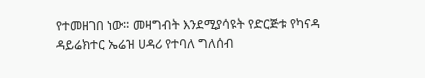የተመዘገበ ነው። መዛግብት እንደሚያሳዩት የድርጅቱ የካናዳ ዳይሬክተር ኤሬዝ ሀዳሪ የተባለ ግለሰብ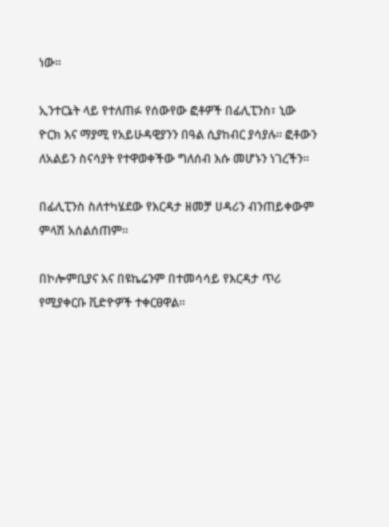ነው።

ኢንተርኔት ላይ የተለጠፉ የሰውየው ፎቶዎች በፊሊፒንስ፣ ኒው ዮርክ እና ማያሚ የአይሁዳዊያንን በዓል ሲያከብር ያሳያሉ። ፎቶውን ለአልይን ስናሳያት የተዋወቀችው ግለሰብ እሱ መሆኑን ነገረችን።

በፊሊፒንስ ስለተካሄደው የእርዳታ ዘመቻ ሀዳሪን ብንጠይቀውም ምላሽ አሰልሰጠም።

በኮሎምቢያና እና በዩኬሬንም በተመሳሳይ የእርዳታ ጥሪ የሚያቀርቡ ቪድዮዎች ተቀርፀዋል።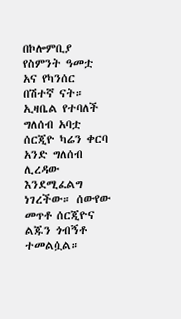በኮሎምቢያ የስምንት ዓመቷ አና የካንሰር በሽተኛ ናት። ኢዛቤል የተባለች ግለሰብ አባቷ ሰርጂዮ ካሬን ቀርባ አንድ ግለሰብ ሊረዳው እንደሚፈልግ ነገረችው። ሰውየው መጥቶ ሰርጂዮና ልጁን ጎብኝቶ ተመልሷል።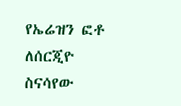የኤሬዝን ፎቶ ለሰርጂዮ ስናሳየው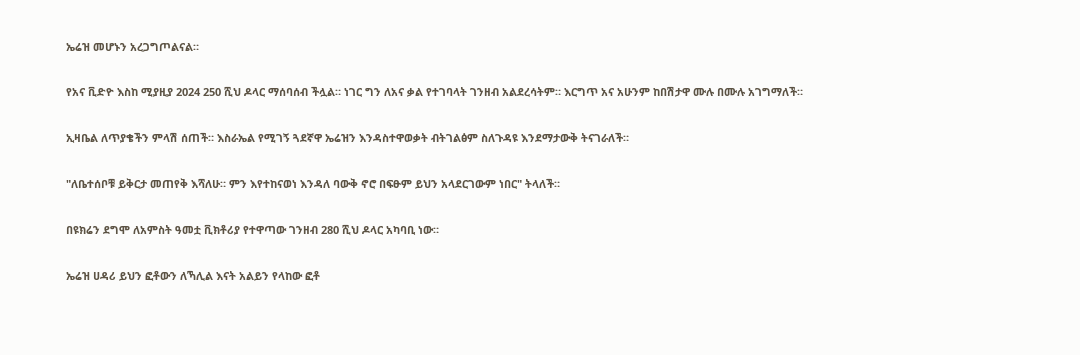ኤሬዝ መሆኑን አረጋግጦልናል።

የአና ቪድዮ እስከ ሚያዚያ 2024 250 ሺህ ዶላር ማሰባሰብ ችሏል። ነገር ግን ለአና ቃል የተገባላት ገንዘብ አልደረሳትም። እርግጥ አና አሁንም ከበሽታዋ ሙሉ በሙሉ አገግማለች።

ኢዛቤል ለጥያቄችን ምላሽ ሰጠች። እስራኤል የሚገኝ ጓደኛዋ ኤሬዝን እንዳስተዋወቃት ብትገልፅም ስለጉዳዩ እንደማታውቅ ትናገራለች።

"ለቤተሰቦቹ ይቅርታ መጠየቅ እሻለሁ። ምን እየተከናወነ እንዳለ ባውቅ ኖሮ በፍፁም ይህን አላደርገውም ነበር" ትላለች።

በዩክሬን ደግሞ ለአምስት ዓመቷ ቪክቶሪያ የተዋጣው ገንዘብ 280 ሺህ ዶላር አካባቢ ነው።

ኤሬዝ ሀዳሪ ይህን ፎቶውን ለኻሊል እናት አልይን የላከው ፎቶ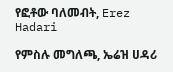የፎቶው ባለመብት, Erez Hadari

የምስሉ መግለጫ, ኤሬዝ ሀዳሪ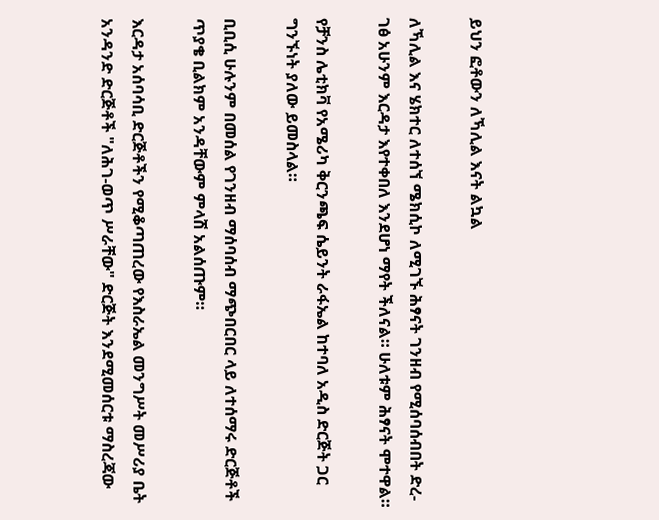ይህን ፎቶውን ለኻሊል እናት ልኳል

ለኻሊል እና ሄክተር ለተሰኘ ሜክሲኮ ለሚገኙ ሕፃናት ገንዘብ የሚሰባሰብበት ድረ-ገፅ አሁንም እርዳታ እየተቀበለ እንደሆነ ማየት ችለናል። ሁለቱም ሕፃናት ሞተዋል።

የቻንስ ሌቲክቫ የአሜሪካ ቅርንጫፍ ሴይንት ራፋኤል ከተባለ አዲስ ድርጅት ጋር ግንኙነት ያለው ይመስላል።

ቢቢሲ ሁሉንም በመሰል የገንዘብ ማሰባሰብ ማጭበርበር ላይ ለተሰማሩ ድርጅቶች ጥያቄ ቢልክም አንዳቸውም ምላሽ አልሰጡም።

እርዳታ አሰባሳቢ ድርጅቶችን የሚቆጣጠረው የእስራኤል መንግሥት መሥሪያ ቤት አንዳንድ ድርጅቶች "ለሕገ-ወጥ ሥራቸው" ድርጅት እንደሚመሰርቱ ማስረጃው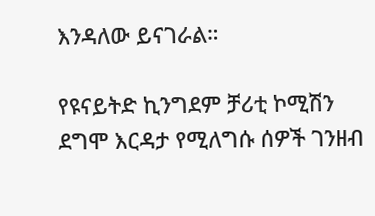እንዳለው ይናገራል።

የዩናይትድ ኪንግደም ቻሪቲ ኮሚሽን ደግሞ እርዳታ የሚለግሱ ሰዎች ገንዘብ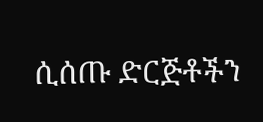ሲሰጡ ድርጅቶችን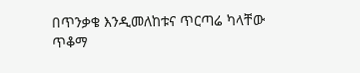በጥንቃቄ እንዲመለከቱና ጥርጣሬ ካላቸው ጥቆማ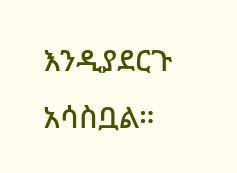እንዲያደርጉ አሳስቧል።